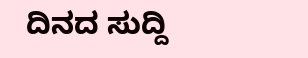ದಿನದ ಸುದ್ದಿ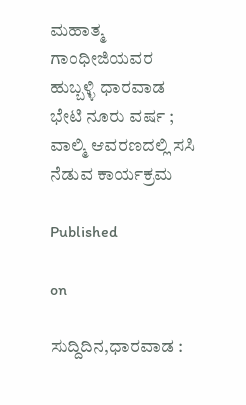ಮಹಾತ್ಮ ಗಾಂಧೀಜಿಯವರ ಹುಬ್ಬಳ್ಳಿ ಧಾರವಾಡ ಭೇಟಿ ನೂರು ವರ್ಷ ; ವಾಲ್ಮಿ ಆವರಣದಲ್ಲಿ ಸಸಿ ನೆಡುವ ಕಾರ್ಯಕ್ರಮ

Published

on

ಸುದ್ದಿದಿನ,ಧಾರವಾಡ :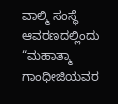ವಾಲ್ಮಿ ಸಂಸ್ಥೆ ಆವರಣದಲ್ಲಿಂದು “ಮಹಾತ್ಮಾ ಗಾಂಧೀಜಿಯವರ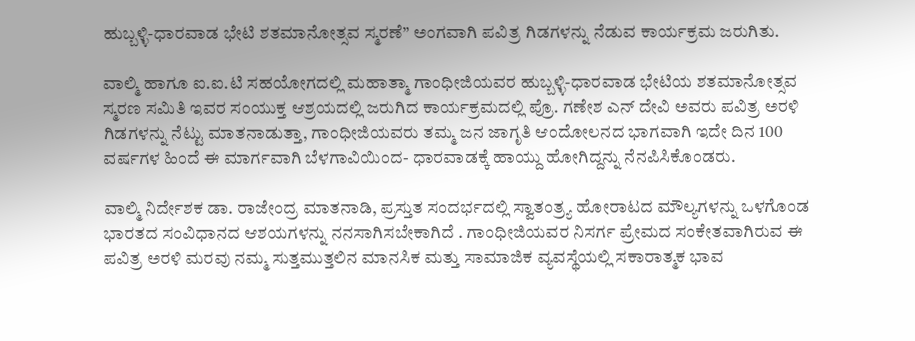ಹುಬ್ಬಳ್ಳಿ-ಧಾರವಾಡ ಭೇಟಿ ಶತಮಾನೋತ್ಸವ ಸ್ಮರಣೆ” ಅಂಗವಾಗಿ ಪವಿತ್ರ ಗಿಡಗಳನ್ನು ನೆಡುವ ಕಾರ್ಯಕ್ರಮ ಜರುಗಿತು.

ವಾಲ್ಮಿ ಹಾಗೂ ಐ.ಐ.ಟಿ ಸಹಯೋಗದಲ್ಲಿ ಮಹಾತ್ಮಾ ಗಾಂಧೀಜಿಯವರ ಹುಬ್ಬಳ್ಳಿ-ಧಾರವಾಡ ಭೇಟಿಯ ಶತಮಾನೋತ್ಸವ ಸ್ಮರಣ ಸಮಿತಿ ಇವರ ಸಂಯುಕ್ತ ಆಶ್ರಯದಲ್ಲಿ ಜರುಗಿದ ಕಾರ್ಯಕ್ರಮದಲ್ಲಿ ಪ್ರೊ. ಗಣೇಶ ಎನ್ ದೇವಿ ಅವರು ಪವಿತ್ರ ಅರಳಿ ಗಿಡಗಳನ್ನು ನೆಟ್ಟು ಮಾತನಾಡುತ್ತಾ, ಗಾಂಧೀಜಿಯವರು ತಮ್ಮ ಜನ ಜಾಗೃತಿ ಆಂದೋಲನದ ಭಾಗವಾಗಿ ಇದೇ ದಿನ 100 ವರ್ಷಗಳ ಹಿಂದೆ ಈ ಮಾರ್ಗವಾಗಿ ಬೆಳಗಾವಿಯಿಂದ- ಧಾರವಾಡಕ್ಕೆ ಹಾಯ್ದು ಹೋಗಿದ್ದನ್ನು ನೆನಪಿಸಿಕೊಂಡರು.

ವಾಲ್ಮಿ ನಿರ್ದೇಶಕ ಡಾ. ರಾಜೇಂದ್ರ ಮಾತನಾಡಿ, ಪ್ರಸ್ತುತ ಸಂದರ್ಭದಲ್ಲಿ ಸ್ವಾತಂತ್ರ್ಯ ಹೋರಾಟದ ಮೌಲ್ಯಗಳನ್ನು ಒಳಗೊಂಡ ಭಾರತದ ಸಂವಿಧಾನದ ಆಶಯಗಳನ್ನು ನನಸಾಗಿಸಬೇಕಾಗಿದೆ . ಗಾಂಧೀಜಿಯವರ ನಿಸರ್ಗ ಪ್ರೇಮದ ಸಂಕೇತವಾಗಿರುವ ಈ ಪವಿತ್ರ ಅರಳಿ ಮರವು ನಮ್ಮ ಸುತ್ತಮುತ್ತಲಿನ ಮಾನಸಿಕ ಮತ್ತು ಸಾಮಾಜಿಕ ವ್ಯವಸ್ಥೆಯಲ್ಲಿ ಸಕಾರಾತ್ಮಕ ಭಾವ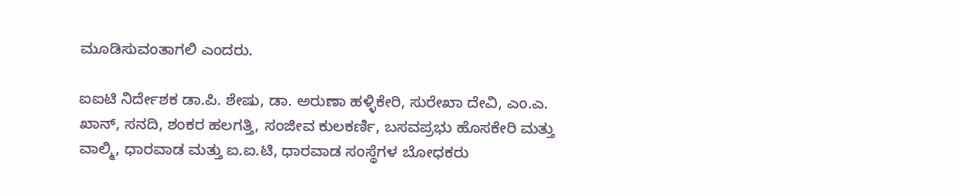ಮೂಡಿಸುವಂತಾಗಲಿ ಎಂದರು.

ಐಐಟಿ ನಿರ್ದೇಶಕ ಡಾ.ಪಿ. ಶೇಷು, ಡಾ. ಅರುಣಾ ಹಳ್ಳಿಕೇರಿ, ಸುರೇಖಾ ದೇವಿ, ಎಂ.ಎ. ಖಾನ್, ಸನದಿ, ಶಂಕರ ಹಲಗತ್ತಿ, ಸಂಜೀವ ಕುಲಕರ್ಣಿ, ಬಸವಪ್ರಭು ಹೊಸಕೇರಿ ಮತ್ತು ವಾಲ್ಮಿ, ಧಾರವಾಡ ಮತ್ತು ಐ.ಐ.ಟಿ, ಧಾರವಾಡ ಸಂಸ್ಥೆಗಳ ಬೋಧಕರು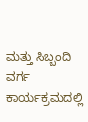ಮತ್ತು ಸಿಬ್ಬಂದಿ ವರ್ಗ ಕಾರ್ಯಕ್ರಮದಲ್ಲಿ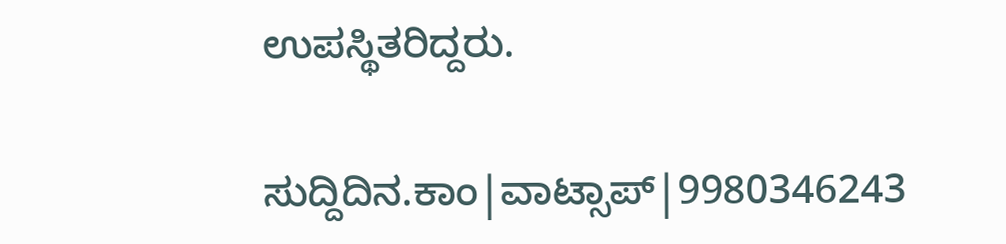ಉಪಸ್ಥಿತರಿದ್ದರು.

ಸುದ್ದಿದಿನ.ಕಾಂ|ವಾಟ್ಸಾಪ್|9980346243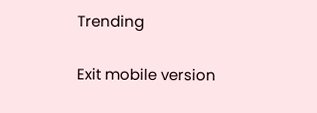Trending

Exit mobile version